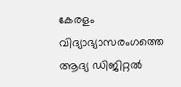കേരളം വിദ്യാഭ്യാസരംഗത്തെ ആദ്യ ഡിജിറ്റൽ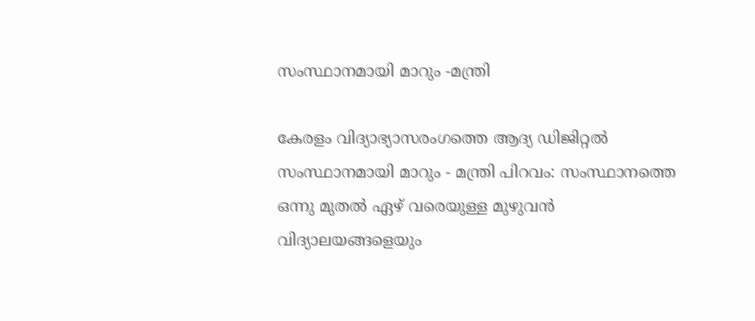സംസ്ഥാനമായി മാറും -മന്ത്രി

കേരളം വിദ്യാഭ്യാസരംഗത്തെ ആദ്യ ഡിജിറ്റൽ സംസ്ഥാനമായി മാറും - മന്ത്രി പിറവം: സംസ്ഥാനത്തെ ഒന്നു മുതൽ ഏഴ് വരെയുള്ള മുഴുവൻ വിദ്യാലയങ്ങളെയും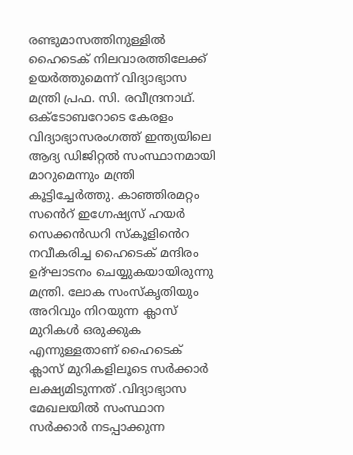രണ്ടുമാസത്തിനുള്ളിൽ ഹൈടെക് നിലവാരത്തിലേക്ക് ഉയർത്തുമെന്ന് വിദ്യാഭ്യാസ മന്ത്രി പ്രഫ. സി. രവീന്ദ്രനാഥ്. ഒക്ടോബറോടെ കേരളം വിദ്യാഭ്യാസരംഗത്ത് ഇന്ത്യയിലെ ആദ്യ ഡിജിറ്റൽ സംസ്ഥാനമായി മാറുമെന്നും മന്ത്രി കൂട്ടിച്ചേർത്തു. കാഞ്ഞിരമറ്റം സൻെറ് ഇഗ്നേഷ്യസ് ഹയർ സെക്കൻഡറി സ്കൂളിൻെറ നവീകരിച്ച ഹൈടെക് മന്ദിരം ഉദ്ഘാടനം ചെയ്യുകയായിരുന്നു മന്ത്രി. ലോക സംസ്കൃതിയും അറിവും നിറയുന്ന ക്ലാസ് മുറികൾ ഒരുക്കുക എന്നുള്ളതാണ് ഹൈടെക് ക്ലാസ് മുറികളിലൂടെ സർക്കാർ ലക്ഷ്യമിടുന്നത് .വിദ്യാഭ്യാസ മേഖലയിൽ സംസ്ഥാന സർക്കാർ നടപ്പാക്കുന്ന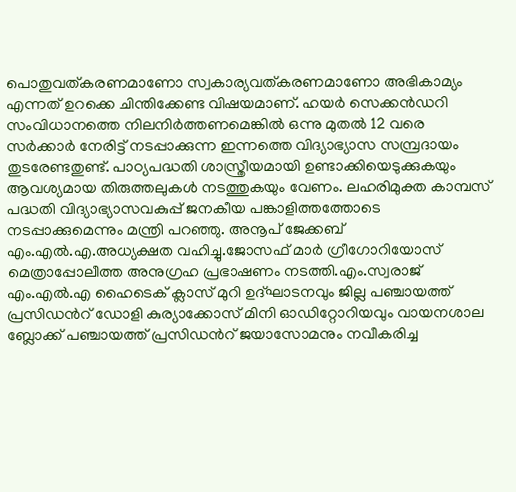പൊതുവത്കരണമാണോ സ്വകാര്യവത്കരണമാണോ അഭികാമ്യം എന്നത് ഉറക്കെ ചിന്തിക്കേണ്ട വിഷയമാണ്. ഹയർ സെക്കൻഡറി സംവിധാനത്തെ നിലനിർത്തണമെങ്കിൽ ഒന്നു മുതൽ 12 വരെ സർക്കാർ നേരിട്ട് നടപ്പാക്കുന്ന ഇന്നത്തെ വിദ്യാഭ്യാസ സമ്പ്രദായം തുടരേണ്ടതുണ്ട്. പാഠ്യപദ്ധതി ശാസ്ത്രീയമായി ഉണ്ടാക്കിയെടുക്കുകയും ആവശ്യമായ തിരുത്തലുകൾ നടത്തുകയും വേണം. ലഹരിമുക്ത കാമ്പസ് പദ്ധതി വിദ്യാഭ്യാസവകുപ്പ് ജനകീയ പങ്കാളിത്തത്തോടെ നടപ്പാക്കുമെന്നും മന്ത്രി പറഞ്ഞു. അനൂപ് ജേക്കബ് എം.എൽ.എ.അധ്യക്ഷത വഹിച്ചു.ജോസഫ് മാർ ഗ്രീഗോറിയോസ് മെത്രാപ്പോലീത്ത അനുഗ്രഹ പ്രഭാഷണം നടത്തി.എം.സ്വരാജ് എം.എൽ.എ ഹൈടെക് ക്ലാസ് മുറി ഉദ്ഘാടനവും ജില്ല പഞ്ചായത്ത് പ്രസിഡൻറ് ഡോളി കുര്യാക്കോസ് മിനി ഓഡിറ്റോറിയവും വായനശാല ബ്ലോക്ക് പഞ്ചായത്ത് പ്രസിഡൻറ് ജയാസോമനും നവീകരിച്ച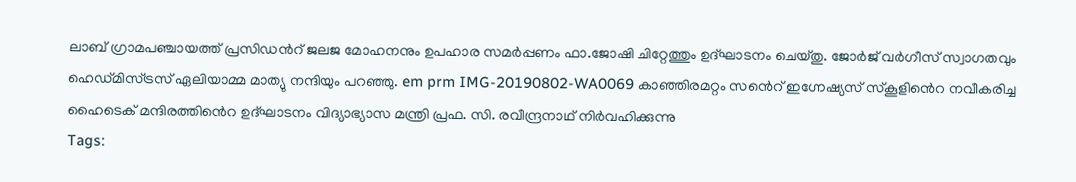ലാബ് ഗ്രാമപഞ്ചായത്ത് പ്രസിഡൻറ് ജലജ മോഹനനും ഉപഹാര സമർപ്പണം ഫാ.ജോഷി ചിറ്റേത്തും ഉദ്ഘാടനം ചെയ്തു. ജോർജ് വർഗീസ് സ്വാഗതവും ഹെഡ്മിസ്ട്രസ് ഏലിയാമ്മ മാത്യു നന്ദിയും പറഞ്ഞു. em prm IMG-20190802-WA0069 കാഞ്ഞിരമറ്റം സൻെറ് ഇഗ്നേഷ്യസ് സ്കൂളിൻെറ നവീകരിച്ച ഹൈടെക് മന്ദിരത്തിൻെറ ഉദ്ഘാടനം വിദ്യാഭ്യാസ മന്ത്രി പ്രഫ. സി. രവീന്ദ്രനാഥ് നിർവഹിക്കുന്നു
Tags: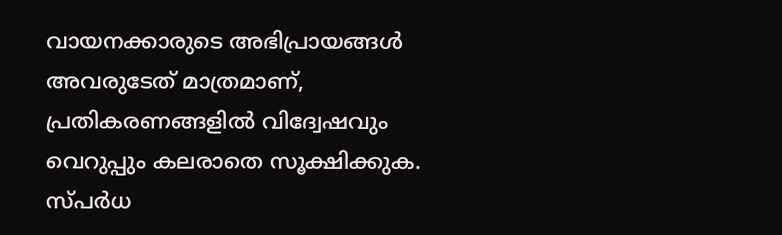വായനക്കാരുടെ അഭിപ്രായങ്ങള്‍ അവരുടേത് മാത്രമാണ്, പ്രതികരണങ്ങളിൽ വിദ്വേഷവും വെറുപ്പും കലരാതെ സൂക്ഷിക്കുക. സ്പർധ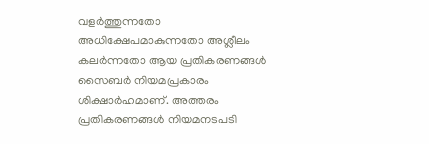വളർത്തുന്നതോ അധിക്ഷേപമാകുന്നതോ അശ്ലീലം കലർന്നതോ ആയ പ്രതികരണങ്ങൾ സൈബർ നിയമപ്രകാരം ശിക്ഷാർഹമാണ്. അത്തരം പ്രതികരണങ്ങൾ നിയമനടപടി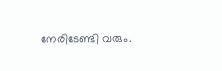നേരിടേണ്ടി വരും.